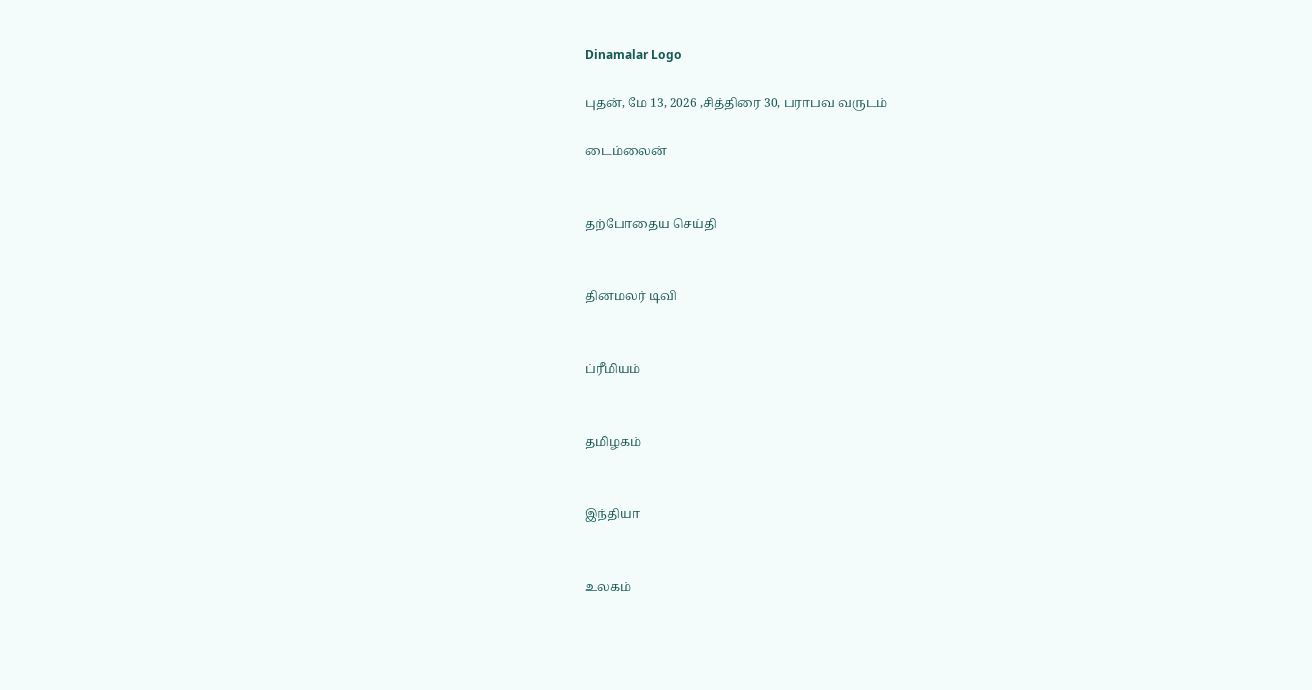Dinamalar Logo

புதன், மே 13, 2026 ,சித்திரை 30, பராபவ வருடம்

டைம்லைன்


தற்போதைய செய்தி


தினமலர் டிவி


ப்ரீமியம்


தமிழகம்


இந்தியா


உலகம்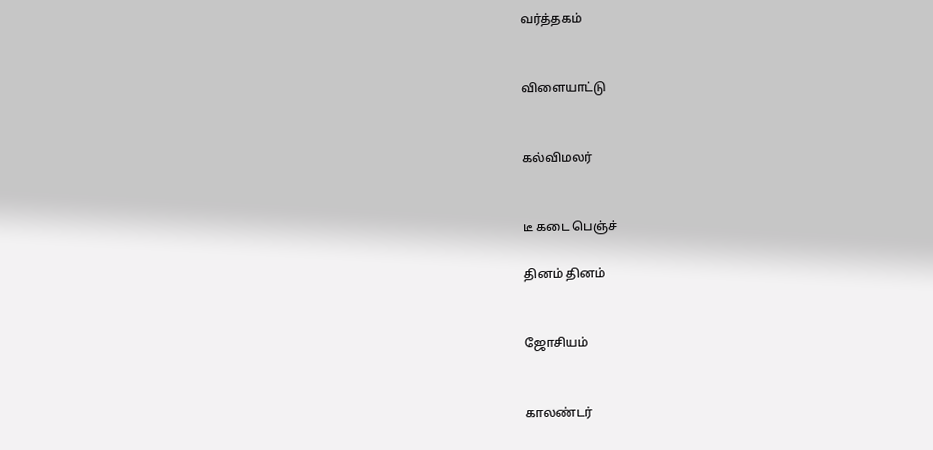வர்த்தகம்


விளையாட்டு


கல்விமலர்


டீ கடை பெஞ்ச்

தினம் தினம்


ஜோசியம்


காலண்டர்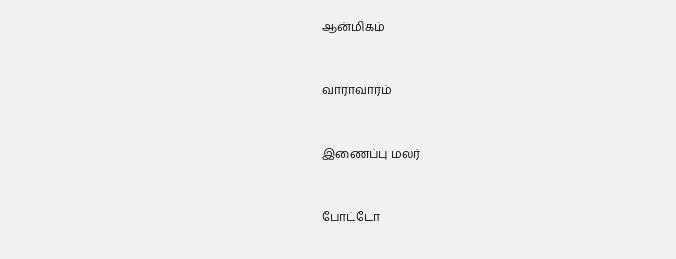ஆன்மிகம்


வாராவாரம்


இணைப்பு மலர்


போட்டோ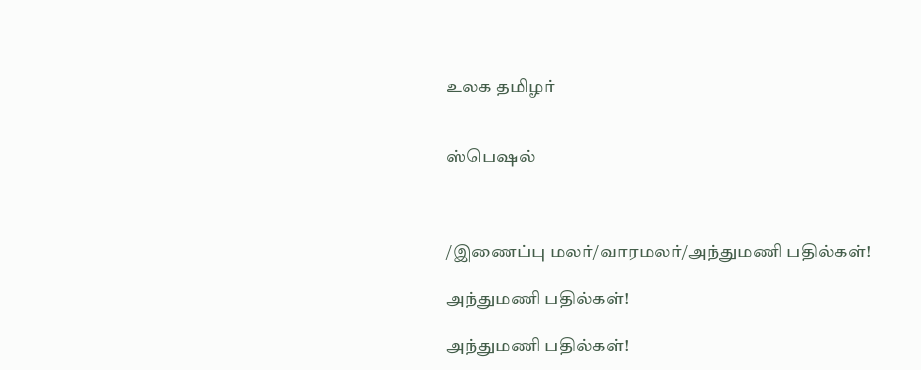உலக தமிழர்


ஸ்பெஷல்



/இணைப்பு மலர்/வாரமலர்/அந்துமணி பதில்கள்!

அந்துமணி பதில்கள்!

அந்துமணி பதில்கள்!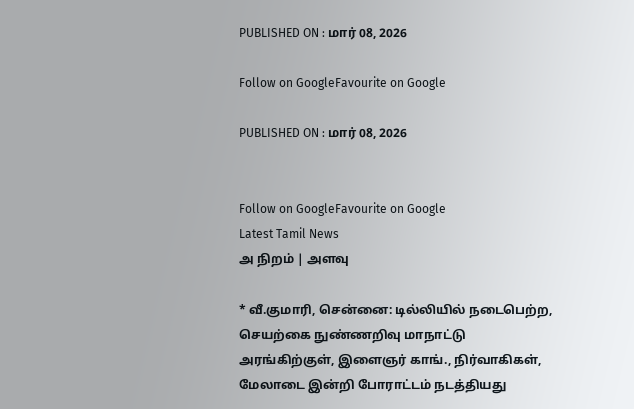PUBLISHED ON : மார் 08, 2026

Follow on GoogleFavourite on Google

PUBLISHED ON : மார் 08, 2026


Follow on GoogleFavourite on Google
Latest Tamil News
அ நிறம் | அளவு

* வீ.குமாரி, சென்னை: டில்லியில் நடைபெற்ற, செயற்கை நுண்ணறிவு மாநாட்டு அரங்கிற்குள், இளைஞர் காங்., நிர்வாகிகள், மேலாடை இன்றி போராட்டம் நடத்தியது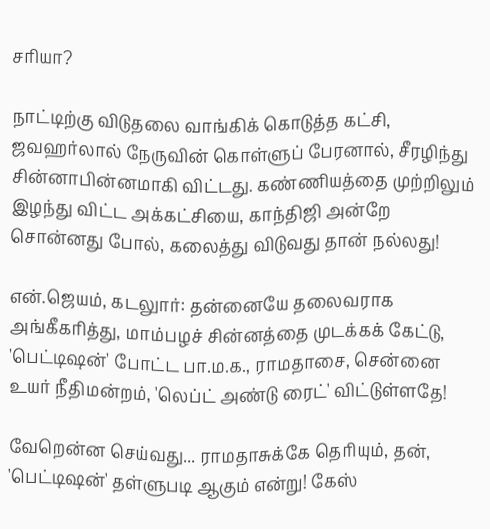சரியா?

நாட்டிற்கு விடுதலை வாங்கிக் கொடுத்த கட்சி, ஜவஹர்லால் நேருவின் கொள்ளுப் பேரனால், சீரழிந்து சின்னாபின்னமாகி விட்டது. கண்ணியத்தை முற்றிலும் இழந்து விட்ட அக்கட்சியை, காந்திஜி அன்றே சொன்னது போல், கலைத்து விடுவது தான் நல்லது!

என்.ஜெயம், கடலுார்: தன்னையே தலைவராக அங்கீகரித்து, மாம்பழச் சின்னத்தை முடக்கக் கேட்டு, 'பெட்டிஷன்' போட்ட பா.ம.க., ராமதாசை, சென்னை உயர் நீதிமன்றம், 'லெப்ட் அண்டு ரைட்' விட்டுள்ளதே!

வேறென்ன செய்வது... ராமதாசுக்கே தெரியும், தன், 'பெட்டிஷன்' தள்ளுபடி ஆகும் என்று! கேஸ்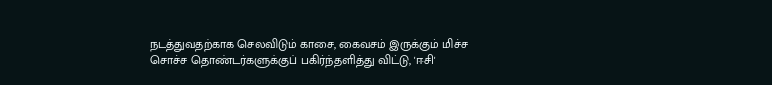நடத்துவதற்காக செலவிடும் காசை, கைவசம் இருக்கும் மிச்ச சொச்ச தொண்டர்களுக்குப் பகிர்ந்தளித்து விட்டு, 'ஈசி'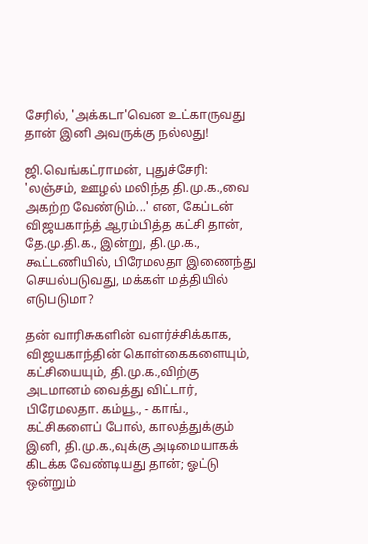சேரில், 'அக்கடா'வென உட்காருவது தான் இனி அவருக்கு நல்லது!

ஜி.வெங்கட்ராமன், புதுச்சேரி: 'லஞ்சம், ஊழல் மலிந்த தி.மு.க.,வை அகற்ற வேண்டும்...' என, கேப்டன் விஜயகாந்த் ஆரம்பித்த கட்சி தான், தே.மு.தி.க., இன்று, தி.மு.க., கூட்டணியில், பிரேமலதா இணைந்து செயல்படுவது, மக்கள் மத்தியில் எடுபடுமா?

தன் வாரிசுகளின் வளர்ச்சிக்காக, விஜயகாந்தின் கொள்கைகளையும், கட்சியையும், தி.மு.க.,விற்கு அடமானம் வைத்து விட்டார், பிரேமலதா. கம்யூ., - காங்., கட்சிகளைப் போல், காலத்துக்கும் இனி, தி.மு.க.,வுக்கு அடிமையாகக் கிடக்க வேண்டியது தான்; ஓட்டு ஒன்றும்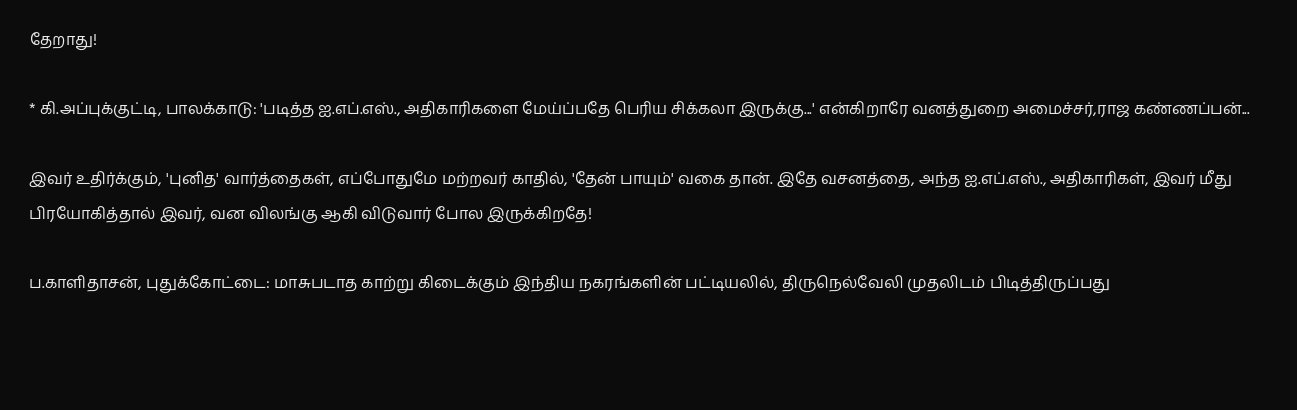தேறாது!

* கி.அப்புக்குட்டி, பாலக்காடு: 'படித்த ஐ.எப்.எஸ்., அதிகாரிகளை மேய்ப்பதே பெரிய சிக்கலா இருக்கு...' என்கிறாரே வனத்துறை அமைச்சர்,ராஜ கண்ணப்பன்...

இவர் உதிர்க்கும், 'புனித' வார்த்தைகள், எப்போதுமே மற்றவர் காதில், 'தேன் பாயும்' வகை தான். இதே வசனத்தை, அந்த ஐ.எப்.எஸ்., அதிகாரிகள், இவர் மீது பிரயோகித்தால் இவர், வன விலங்கு ஆகி விடுவார் போல இருக்கிறதே!

ப.காளிதாசன், புதுக்கோட்டை: மாசுபடாத காற்று கிடைக்கும் இந்திய நகரங்களின் பட்டியலில், திருநெல்வேலி முதலிடம் பிடித்திருப்பது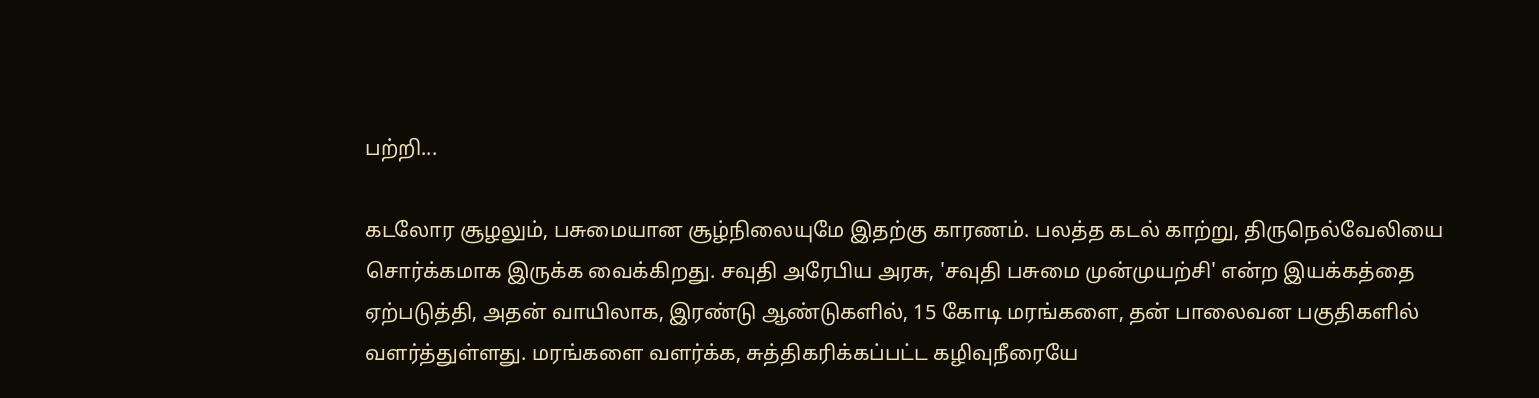பற்றி...

கடலோர சூழலும், பசுமையான சூழ்நிலையுமே இதற்கு காரணம். பலத்த கடல் காற்று, திருநெல்வேலியை சொர்க்கமாக இருக்க வைக்கிறது. சவுதி அரேபிய அரசு, 'சவுதி பசுமை முன்முயற்சி' என்ற இயக்கத்தை ஏற்படுத்தி, அதன் வாயிலாக, இரண்டு ஆண்டுகளில், 15 கோடி மரங்களை, தன் பாலைவன பகுதிகளில் வளர்த்துள்ளது. மரங்களை வளர்க்க, சுத்திகரிக்கப்பட்ட கழிவுநீரையே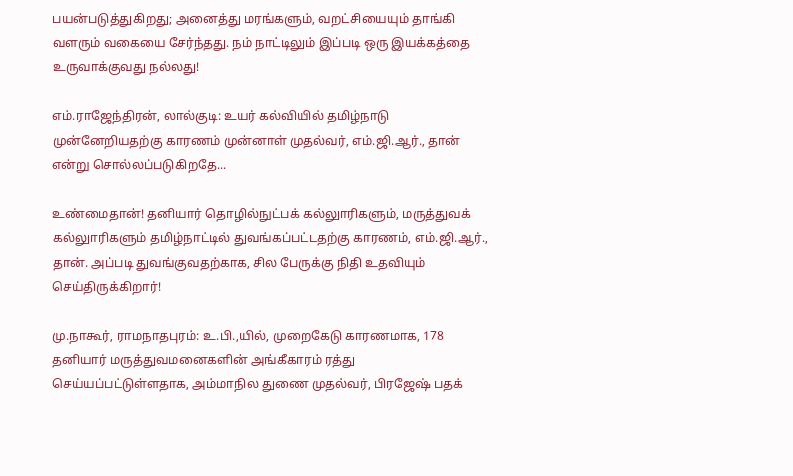பயன்படுத்துகிறது; அனைத்து மரங்களும், வறட்சியையும் தாங்கி வளரும் வகையை சேர்ந்தது. நம் நாட்டிலும் இப்படி ஒரு இயக்கத்தை உருவாக்குவது நல்லது!

எம்.ராஜேந்திரன், லால்குடி: உயர் கல்வியில் தமிழ்நாடு முன்னேறியதற்கு காரணம் முன்னாள் முதல்வர், எம்.ஜி.ஆர்., தான் என்று சொல்லப்படுகிறதே...

உண்மைதான்! தனியார் தொழில்நுட்பக் கல்லுாரிகளும், மருத்துவக் கல்லுாரிகளும் தமிழ்நாட்டில் துவங்கப்பட்டதற்கு காரணம், எம்.ஜி.ஆர்., தான். அப்படி துவங்குவதற்காக, சில பேருக்கு நிதி உதவியும் செய்திருக்கிறார்!

மு.நாகூர், ராமநாதபுரம்: உ.பி.,யில், முறைகேடு காரணமாக, 178 தனியார் மருத்துவமனைகளின் அங்கீகாரம் ரத்து செய்யப்பட்டுள்ளதாக, அம்மாநில துணை முதல்வர், பிரஜேஷ் பதக்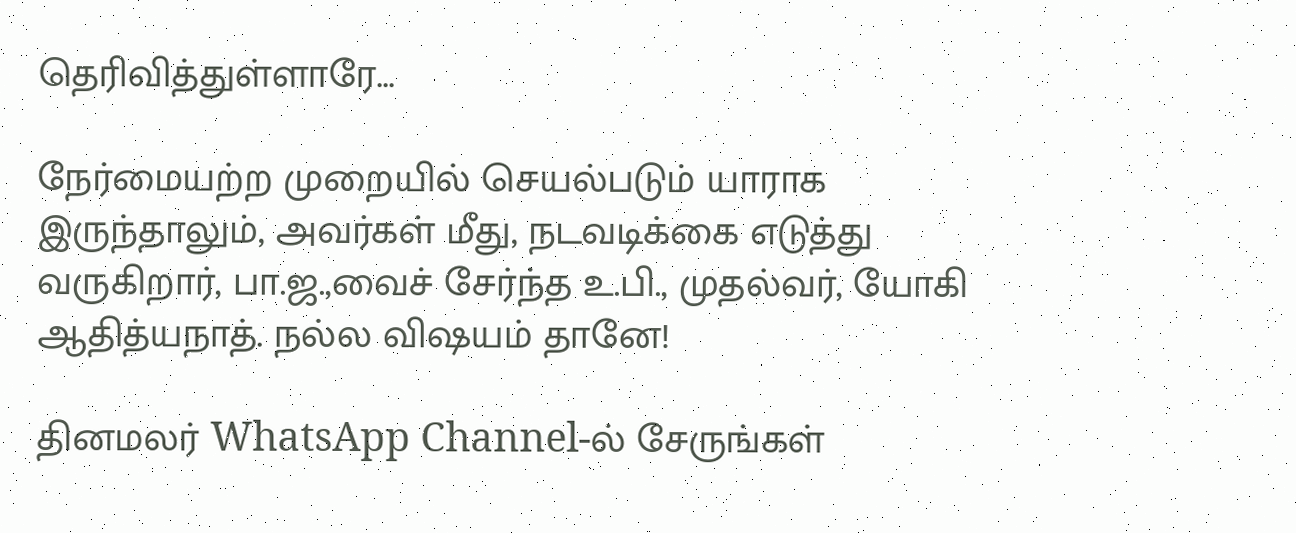தெரிவித்துள்ளாரே...

நேர்மையற்ற முறையில் செயல்படும் யாராக இருந்தாலும், அவர்கள் மீது, நடவடிக்கை எடுத்து வருகிறார், பா.ஜ.,வைச் சேர்ந்த உ.பி., முதல்வர், யோகி ஆதித்யநாத். நல்ல விஷயம் தானே!

தினமலர் WhatsApp Channel-ல் சேருங்கள்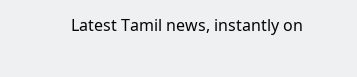Latest Tamil news, instantly on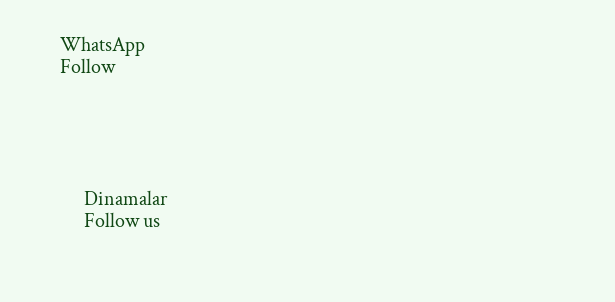WhatsApp
Follow





      Dinamalar
      Follow us